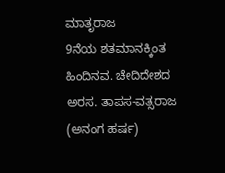ಮಾತೃರಾಜ
9ನೆಯ ಶತಮಾನಕ್ಕಿಂತ ಹಿಂದಿನವ. ಚೇದಿದೇಶದ ಅರಸ. ತಾಪಸ-ವತ್ಸರಾಜ (ಅನಂಗ ಹರ್ಷ)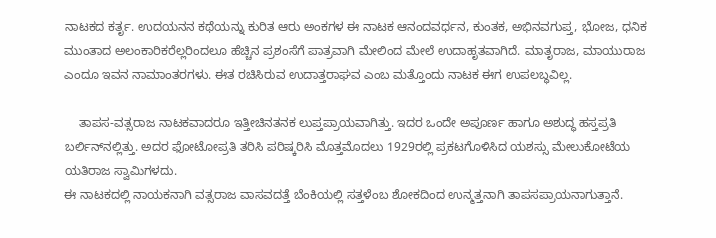ನಾಟಕದ ಕರ್ತೃ. ಉದಯನನ ಕಥೆಯನ್ನು ಕುರಿತ ಆರು ಅಂಕಗಳ ಈ ನಾಟಕ ಆನಂದವರ್ಧನ, ಕುಂತಕ, ಅಭಿನವಗುಪ್ತ, ಭೋಜ, ಧನಿಕ ಮುಂತಾದ ಅಲಂಕಾರಿಕರೆಲ್ಲರಿಂದಲೂ ಹೆಚ್ಚಿನ ಪ್ರಶಂಸೆಗೆ ಪಾತ್ರವಾಗಿ ಮೇಲಿಂದ ಮೇಲೆ ಉದಾಹೃತವಾಗಿದೆ. ಮಾತೃರಾಜ, ಮಾಯುರಾಜ ಎಂದೂ ಇವನ ನಾಮಾಂತರಗಳು. ಈತ ರಚಿಸಿರುವ ಉದಾತ್ತರಾಘವ ಎಂಬ ಮತ್ತೊಂದು ನಾಟಕ ಈಗ ಉಪಲಬ್ಧವಿಲ್ಲ.

    ತಾಪಸ-ವತ್ಸರಾಜ ನಾಟಕವಾದರೂ ಇತ್ತೀಚಿನತನಕ ಲುಪ್ತಪ್ರಾಯವಾಗಿತ್ತು. ಇದರ ಒಂದೇ ಅಪೂರ್ಣ ಹಾಗೂ ಅಶುದ್ಧ ಹಸ್ತಪ್ರತಿ ಬರ್ಲಿನ್‍ನಲ್ಲಿತ್ತು. ಅದರ ಫೋಟೋಪ್ರತಿ ತರಿಸಿ ಪರಿಷ್ಕರಿಸಿ ಮೊತ್ತಮೊದಲು 1929ರಲ್ಲಿ ಪ್ರಕಟಗೊಳಿಸಿದ ಯಶಸ್ಸು ಮೇಲುಕೋಟೆಯ ಯತಿರಾಜ ಸ್ವಾಮಿಗಳದು.
ಈ ನಾಟಕದಲ್ಲಿ ನಾಯಕನಾಗಿ ವತ್ಸರಾಜ ವಾಸವದತ್ತೆ ಬೆಂಕಿಯಲ್ಲಿ ಸತ್ತಳೆಂಬ ಶೋಕದಿಂದ ಉನ್ಮತ್ತನಾಗಿ ತಾಪಸಪ್ರಾಯನಾಗುತ್ತಾನೆ.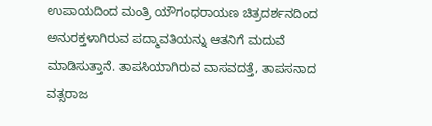ಉಪಾಯದಿಂದ ಮಂತ್ರಿ ಯೌಗಂಧರಾಯಣ ಚಿತ್ರದರ್ಶನದಿಂದ ಅನುರಕ್ತಳಾಗಿರುವ ಪದ್ಮಾವತಿಯನ್ನು ಆತನಿಗೆ ಮದುವೆ ಮಾಡಿಸುತ್ತಾನೆ. ತಾಪಸಿಯಾಗಿರುವ ವಾಸವದತ್ತೆ, ತಾಪಸನಾದ ವತ್ಸರಾಜ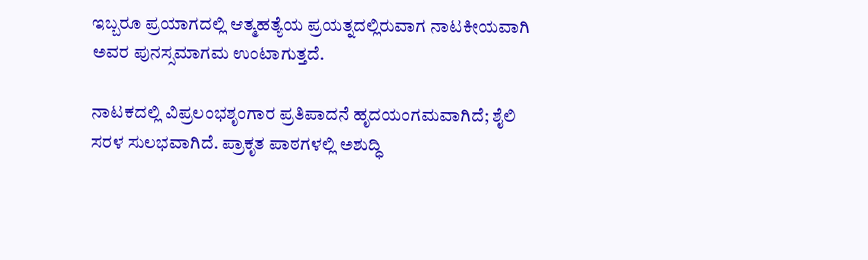ಇಬ್ಬರೂ ಪ್ರಯಾಗದಲ್ಲಿ ಆತ್ಮಹತ್ಯೆಯ ಪ್ರಯತ್ನದಲ್ಲಿರುವಾಗ ನಾಟಕೀಯವಾಗಿ ಅವರ ಪುನಸ್ಸಮಾಗಮ ಉಂಟಾಗುತ್ತದೆ.

ನಾಟಕದಲ್ಲಿ ವಿಪ್ರಲಂಭಶೃಂಗಾರ ಪ್ರತಿಪಾದನೆ ಹೃದಯಂಗಮವಾಗಿದೆ; ಶೈಲಿ ಸರಳ ಸುಲಭವಾಗಿದೆ. ಪ್ರಾಕೃತ ಪಾಠಗಳಲ್ಲಿ ಅಶುದ್ಧಿ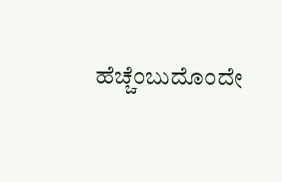ಹೆಚ್ಚೆಂಬುದೊಂದೇ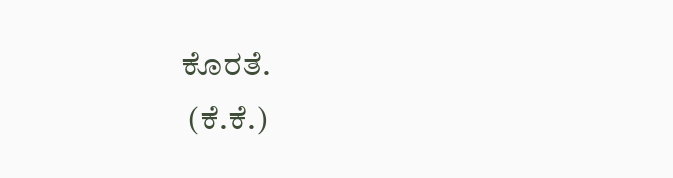ಕೊರತೆ.
 (ಕೆ.ಕೆ.)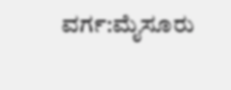ವರ್ಗ:ಮೈಸೂರು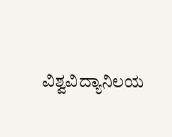ವಿಶ್ವವಿದ್ಯಾನಿಲಯ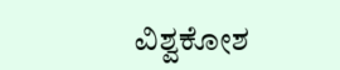ವಿಶ್ವಕೋಶ